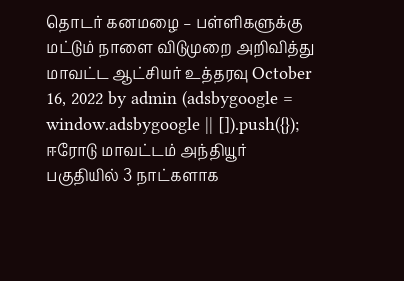தொடர் கனமழை – பள்ளிகளுக்கு மட்டும் நாளை விடுமுறை அறிவித்து மாவட்ட ஆட்சியர் உத்தரவு October 16, 2022 by admin (adsbygoogle = window.adsbygoogle || []).push({}); ஈரோடு மாவட்டம் அந்தியூர் பகுதியில் 3 நாட்களாக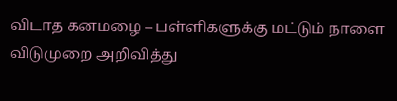விடாத கனமழை – பள்ளிகளுக்கு மட்டும் நாளை விடுமுறை அறிவித்து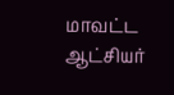மாவட்ட ஆட்சியர்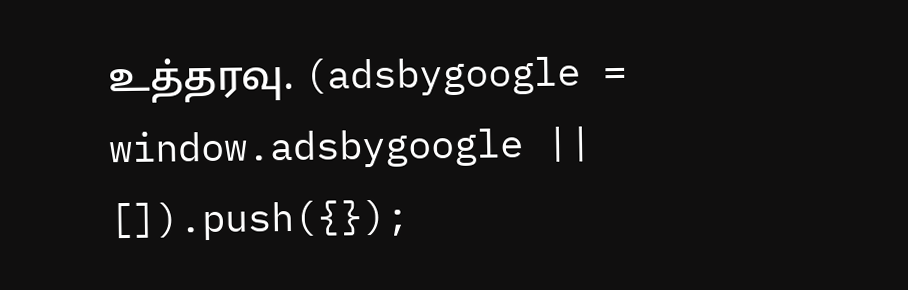உத்தரவு. (adsbygoogle = window.adsbygoogle || []).push({});